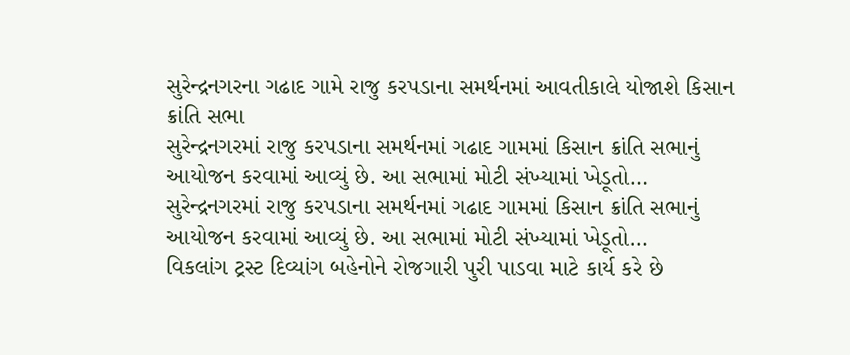સુરેન્દ્રનગરના ગઢાદ ગામે રાજુ કરપડાના સમર્થનમાં આવતીકાલે યોજાશે કિસાન ક્રાંતિ સભા
સુરેન્દ્રનગરમાં રાજુ કરપડાના સમર્થનમાં ગઢાદ ગામમાં કિસાન ક્રાંતિ સભાનું આયોજન કરવામાં આવ્યું છે. આ સભામાં મોટી સંખ્યામાં ખેડૂતો…
સુરેન્દ્રનગરમાં રાજુ કરપડાના સમર્થનમાં ગઢાદ ગામમાં કિસાન ક્રાંતિ સભાનું આયોજન કરવામાં આવ્યું છે. આ સભામાં મોટી સંખ્યામાં ખેડૂતો…
વિકલાંગ ટ્રસ્ટ દિવ્યાંગ બહેનોને રોજગારી પુરી પાડવા માટે કાર્ય કરે છે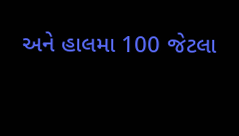અને હાલમા 100 જેટલા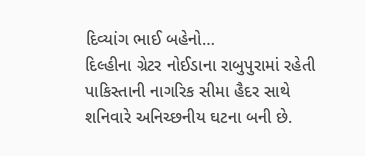દિવ્યાંગ ભાઈ બહેનો…
દિલ્હીના ગ્રેટર નોઈડાના રાબુપુરામાં રહેતી પાકિસ્તાની નાગરિક સીમા હૈદર સાથે શનિવારે અનિચ્છનીય ઘટના બની છે.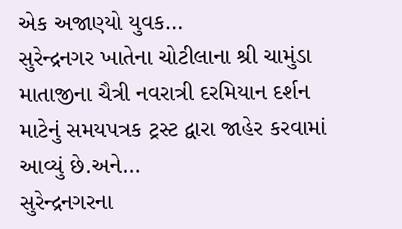એક અજાણ્યો યુવક…
સુરેન્દ્રનગર ખાતેના ચોટીલાના શ્રી ચામુંડા માતાજીના ચૈત્રી નવરાત્રી દરમિયાન દર્શન માટેનું સમયપત્રક ટ્રસ્ટ દ્વારા જાહેર કરવામાં આવ્યું છે.અને…
સુરેન્દ્રનગરના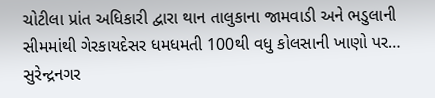ચોટીલા પ્રાંત અધિકારી દ્વારા થાન તાલુકાના જામવાડી અને ભડુલાની સીમમાંથી ગેરકાયદેસર ધમધમતી 100થી વધુ કોલસાની ખાણો પર…
સુરેન્દ્રનગર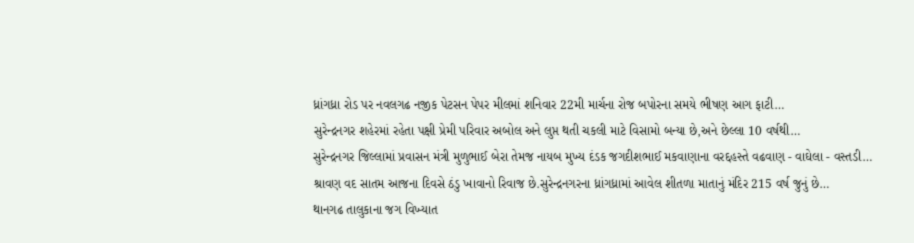ધ્રાંગધ્રા રોડ પર નવલગઢ નજીક પેટસન પેપર મીલમાં શનિવાર 22મી માર્ચના રોજ બપોરના સમયે ભીષણ આગ ફાટી…
સુરેન્દ્રનગર શહેરમાં રહેતા પક્ષી પ્રેમી પરિવાર અબોલ અને લુપ્ત થતી ચકલી માટે વિસામો બન્યા છે,અને છેલ્લા 10 વર્ષથી…
સુરેન્દ્રનગર જિલ્લામાં પ્રવાસન મંત્રી મુળુભાઈ બેરા તેમજ નાયબ મુખ્ય દંડક જગદીશભાઈ મકવાણાના વરદ્દહસ્તે વઢવાણ - વાઘેલા - વસ્તડી…
શ્રાવણ વદ સાતમ આજના દિવસે ઠંડુ ખાવાનો રિવાજ છે.સુરેન્દ્રનગરના ધ્રાંગધ્રામાં આવેલ શીતળા માતાનું મંદિર 215 વર્ષ જુનું છે…
થાનગઢ તાલુકાના જગ વિખ્યાત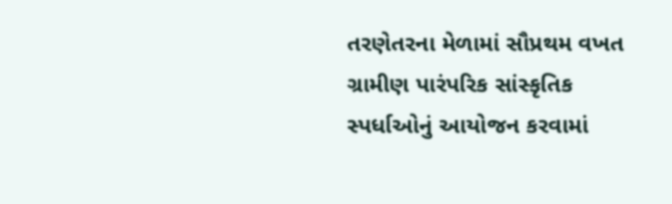તરણેતરના મેળામાં સૌપ્રથમ વખત ગ્રામીણ પારંપરિક સાંસ્કૃતિક સ્પર્ધાઓનું આયોજન કરવામાં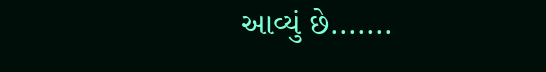આવ્યું છે.......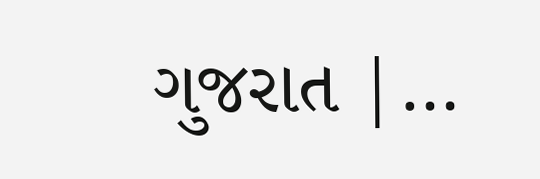ગુજરાત |…